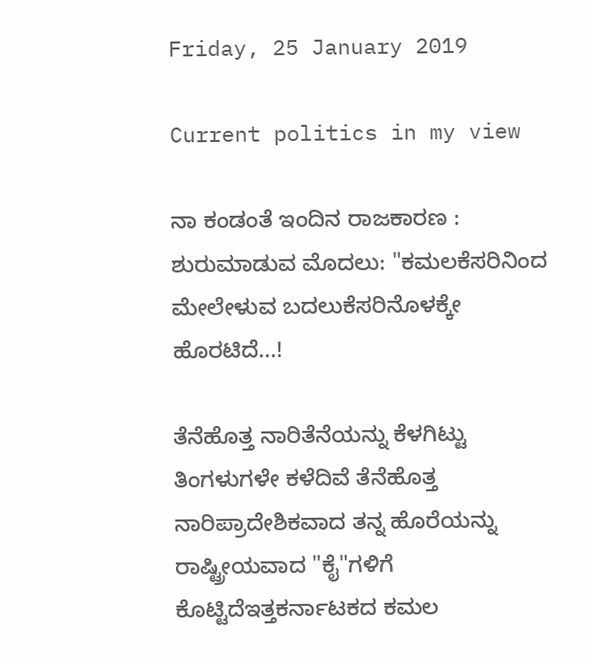Friday, 25 January 2019

Current politics in my view

ನಾ ಕಂಡಂತೆ ಇಂದಿನ ರಾಜಕಾರಣ :
ಶುರುಮಾಡುವ ಮೊದಲು: "ಕಮಲಕೆಸರಿನಿಂದ ಮೇಲೇಳುವ ಬದಲುಕೆಸರಿನೊಳಕ್ಕೇ ಹೊರಟಿದೆ...!

ತೆನೆಹೊತ್ತ ನಾರಿತೆನೆಯನ್ನು ಕೆಳಗಿಟ್ಟು ತಿಂಗಳುಗಳೇ ಕಳೆದಿವೆ ತೆನೆಹೊತ್ತ ನಾರಿಪ್ರಾದೇಶಿಕವಾದ ತನ್ನ ಹೊರೆಯನ್ನು ರಾಷ್ಟ್ರೀಯವಾದ "ಕೈ"ಗಳಿಗೆ ಕೊಟ್ಟಿದೆಇತ್ತಕರ್ನಾಟಕದ ಕಮಲ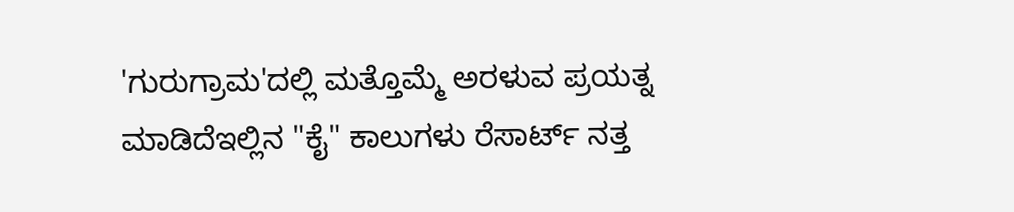'ಗುರುಗ್ರಾಮ'ದಲ್ಲಿ ಮತ್ತೊಮ್ಮೆ ಅರಳುವ ಪ್ರಯತ್ನ ಮಾಡಿದೆಇಲ್ಲಿನ "ಕೈ" ಕಾಲುಗಳು ರೆಸಾರ್ಟ್ ನತ್ತ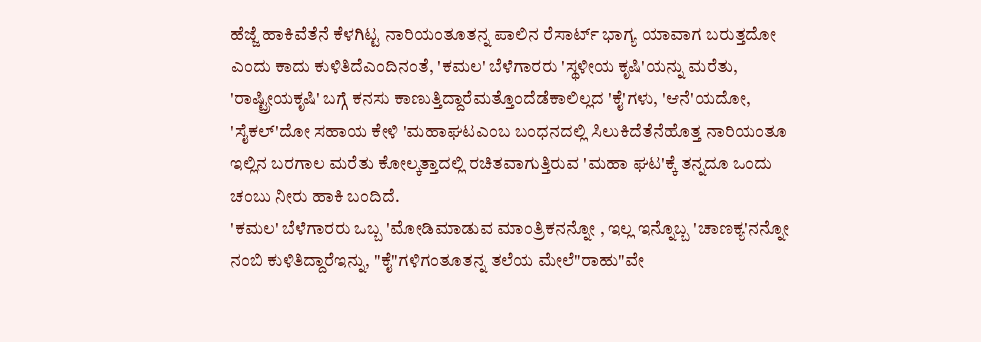ಹೆಜ್ಜೆ ಹಾಕಿವೆತೆನೆ ಕೆಳಗಿಟ್ಟ ನಾರಿಯಂತೂತನ್ನ ಪಾಲಿನ ರೆಸಾರ್ಟ್ ಭಾಗ್ಯ ಯಾವಾಗ ಬರುತ್ತದೋ ಎಂದು ಕಾದು ಕುಳಿತಿದೆಎಂದಿನಂತೆ, 'ಕಮಲ' ಬೆಳೆಗಾರರು 'ಸ್ಥಳೀಯ ಕೃಷಿ'ಯನ್ನು ಮರೆತು, 'ರಾಷ್ಟ್ರೀಯಕೃಷಿ' ಬಗ್ಗೆ ಕನಸು ಕಾಣುತ್ತಿದ್ದಾರೆಮತ್ತೊಂದೆಡೆಕಾಲಿಲ್ಲದ 'ಕೈ'ಗಳು, 'ಆನೆ'ಯದೋ, 'ಸೈಕಲ್'ದೋ ಸಹಾಯ ಕೇಳಿ 'ಮಹಾಘಟಎಂಬ ಬಂಧನದಲ್ಲಿ ಸಿಲುಕಿದೆತೆನೆಹೊತ್ತ ನಾರಿಯಂತೂ ಇಲ್ಲಿನ ಬರಗಾಲ ಮರೆತು ಕೋಲ್ಕತ್ತಾದಲ್ಲಿ ರಚಿತವಾಗುತ್ತಿರುವ 'ಮಹಾ ಘಟ'ಕ್ಕೆ ತನ್ನದೂ ಒಂದು ಚಂಬು ನೀರು ಹಾಕಿ ಬಂದಿದೆ.
'ಕಮಲ' ಬೆಳೆಗಾರರು ಒಬ್ಬ 'ಮೋಡಿಮಾಡುವ ಮಾಂತ್ರಿಕನನ್ನೋ , ಇಲ್ಲ ಇನ್ನೊಬ್ಬ 'ಚಾಣಕ್ಯ'ನನ್ನೋ ನಂಬಿ ಕುಳಿತಿದ್ದಾರೆಇನ್ನು, "ಕೈ"ಗಳಿಗಂತೂತನ್ನ ತಲೆಯ ಮೇಲೆ"ರಾಹು"ವೇ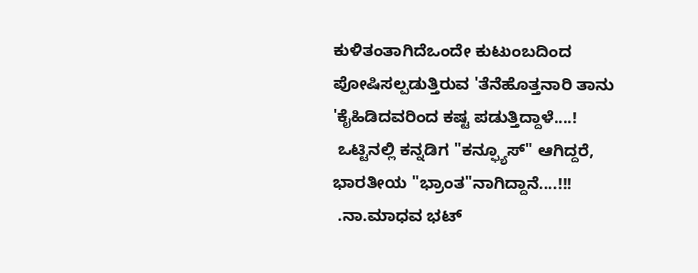ಕುಳಿತಂತಾಗಿದೆಒಂದೇ ಕುಟುಂಬದಿಂದ ಪೋಷಿಸಲ್ಪಡುತ್ತಿರುವ 'ತೆನೆಹೊತ್ತನಾರಿ ತಾನು 'ಕೈಹಿಡಿದವರಿಂದ ಕಷ್ಟ ಪಡುತ್ತಿದ್ದಾಳೆ....!
 ಒಟ್ಟಿನಲ್ಲಿ ಕನ್ನಡಿಗ "ಕನ್ಫ್ಯೂಸ್" ಆಗಿದ್ದರೆ, ಭಾರತೀಯ "ಭ್ರಾಂತ"ನಾಗಿದ್ದಾನೆ....!!!
 .ನಾ.ಮಾಧವ ಭಟ್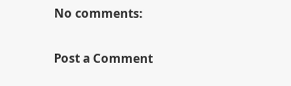No comments:

Post a Comment